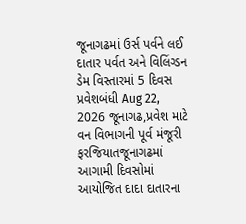જૂનાગઢમાં ઉર્સ પર્વને લઈ દાતાર પર્વત અને વિલિંગ્ડન ડેમ વિસ્તારમાં 5 દિવસ પ્રવેશબંધી Aug 22, 2026 જૂનાગઢ,પ્રવેશ માટે વન વિભાગની પૂર્વ મંજૂરી ફરજિયાતજૂનાગઢમાં આગામી દિવસોમાં આયોજિત દાદા દાતારના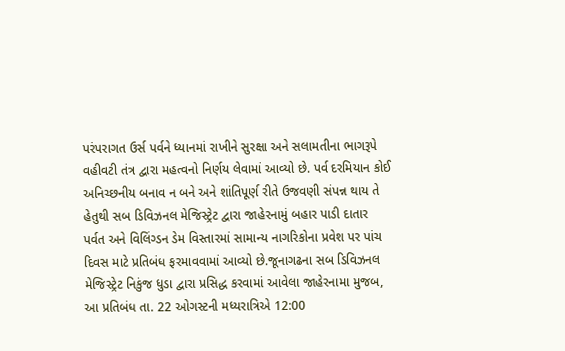પરંપરાગત ઉર્સ પર્વને ધ્યાનમાં રાખીને સુરક્ષા અને સલામતીના ભાગરૂપે વહીવટી તંત્ર દ્વારા મહત્વનો નિર્ણય લેવામાં આવ્યો છે. પર્વ દરમિયાન કોઈ અનિચ્છનીય બનાવ ન બને અને શાંતિપૂર્ણ રીતે ઉજવણી સંપન્ન થાય તે હેતુથી સબ ડિવિઝનલ મેજિસ્ટ્રેટ દ્વારા જાહેરનામું બહાર પાડી દાતાર પર્વત અને વિલિંગ્ડન ડેમ વિસ્તારમાં સામાન્ય નાગરિકોના પ્રવેશ પર પાંચ દિવસ માટે પ્રતિબંધ ફરમાવવામાં આવ્યો છે.જૂનાગઢના સબ ડિવિઝનલ મેજિસ્ટ્રેટ નિકુંજ ધુડા દ્વારા પ્રસિદ્ધ કરવામાં આવેલા જાહેરનામા મુજબ, આ પ્રતિબંધ તા. 22 ઓગસ્ટની મધ્યરાત્રિએ 12:00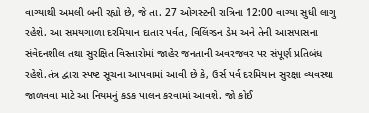વાગ્યાથી અમલી બની રહ્યો છે, જે તા. 27 ઓગસ્ટની રાત્રિના 12:00 વાગ્યા સુધી લાગુ રહેશે. આ સમયગાળા દરમિયાન દાતાર પર્વત, વિલિંગ્ડન ડેમ અને તેની આસપાસના સંવેદનશીલ તથા સુરક્ષિત વિસ્તારોમાં જાહેર જનતાની અવરજવર પર સંપૂર્ણ પ્રતિબંધ રહેશે.તંત્ર દ્વારા સ્પષ્ટ સૂચના આપવામાં આવી છે કે, ઉર્સ પર્વ દરમિયાન સુરક્ષા વ્યવસ્થા જાળવવા માટે આ નિયમનું કડક પાલન કરવામાં આવશે. જો કોઈ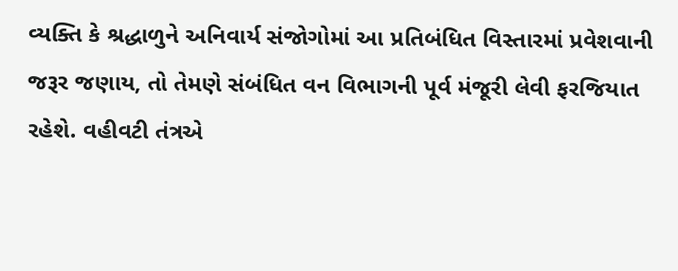વ્યક્તિ કે શ્રદ્ધાળુને અનિવાર્ય સંજોગોમાં આ પ્રતિબંધિત વિસ્તારમાં પ્રવેશવાની જરૂર જણાય, તો તેમણે સંબંધિત વન વિભાગની પૂર્વ મંજૂરી લેવી ફરજિયાત રહેશે. વહીવટી તંત્રએ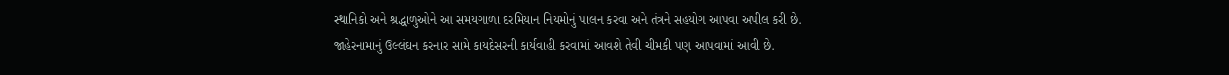સ્થાનિકો અને શ્રદ્ધાળુઓને આ સમયગાળા દરમિયાન નિયમોનું પાલન કરવા અને તંત્રને સહયોગ આપવા અપીલ કરી છે. જાહેરનામાનું ઉલ્લંઘન કરનાર સામે કાયદેસરની કાર્યવાહી કરવામાં આવશે તેવી ચીમકી પણ આપવામાં આવી છે.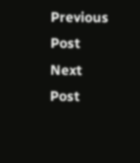Previous Post Next Post